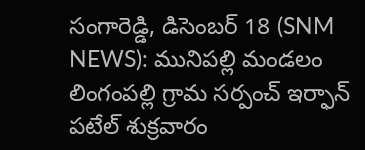సంగారెడ్డి, డిసెంబర్ 18 (SNM NEWS): మునిపల్లి మండలం లింగంపల్లి గ్రామ సర్పంచ్ ఇర్ఫాన్ పటేల్ శుక్రవారం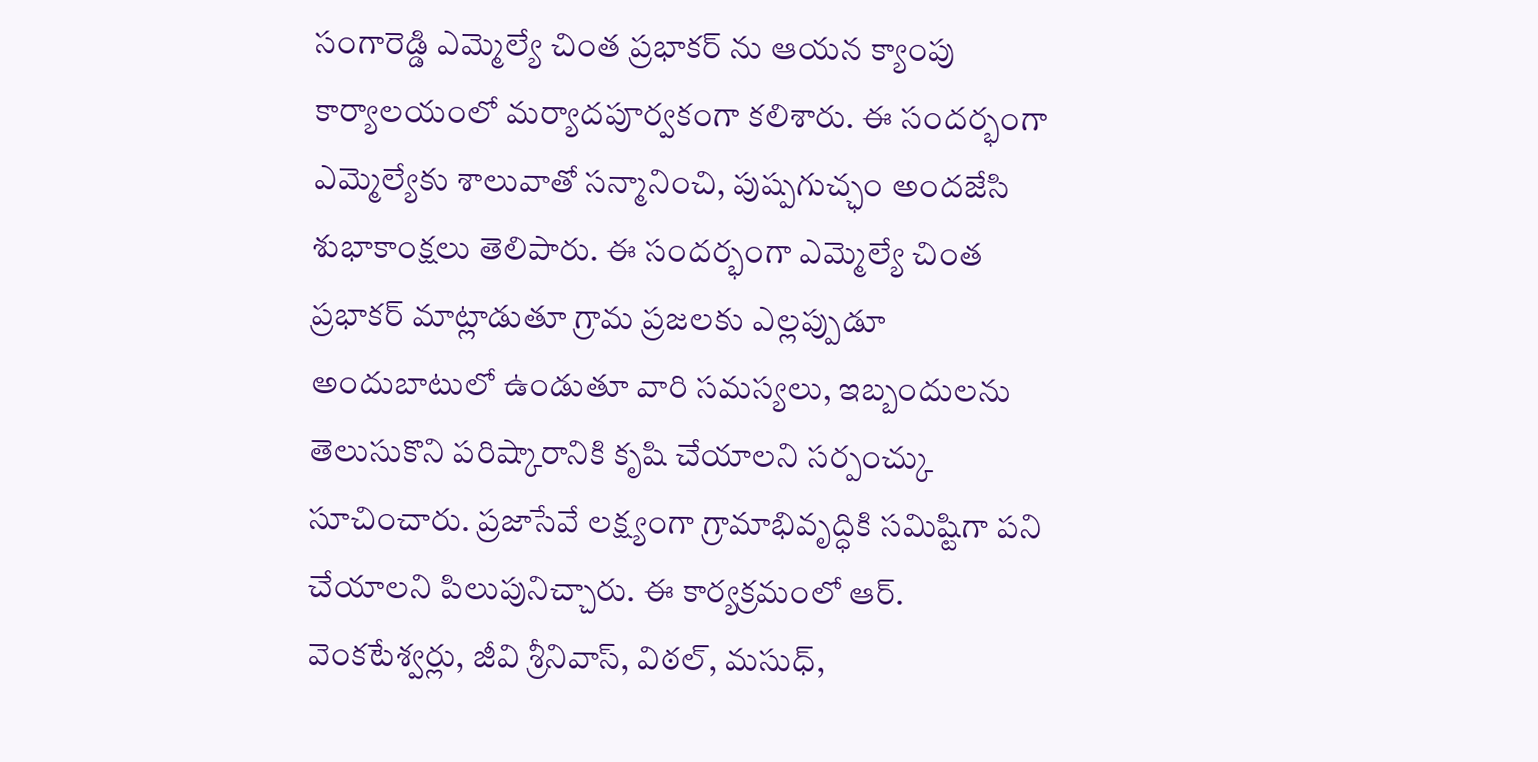సంగారెడ్డి ఎమ్మెల్యే చింత ప్రభాకర్ ను ఆయన క్యాంపు కార్యాలయంలో మర్యాదపూర్వకంగా కలిశారు. ఈ సందర్భంగా ఎమ్మెల్యేకు శాలువాతో సన్మానించి, పుష్పగుచ్ఛం అందజేసి శుభాకాంక్షలు తెలిపారు. ఈ సందర్భంగా ఎమ్మెల్యే చింత ప్రభాకర్ మాట్లాడుతూ గ్రామ ప్రజలకు ఎల్లప్పుడూ అందుబాటులో ఉండుతూ వారి సమస్యలు, ఇబ్బందులను తెలుసుకొని పరిష్కారానికి కృషి చేయాలని సర్పంచ్కు సూచించారు. ప్రజాసేవే లక్ష్యంగా గ్రామాభివృద్ధికి సమిష్టిగా పని చేయాలని పిలుపునిచ్చారు. ఈ కార్యక్రమంలో ఆర్. వెంకటేశ్వర్లు, జీవి శ్రీనివాస్, విఠల్, మసుధ్,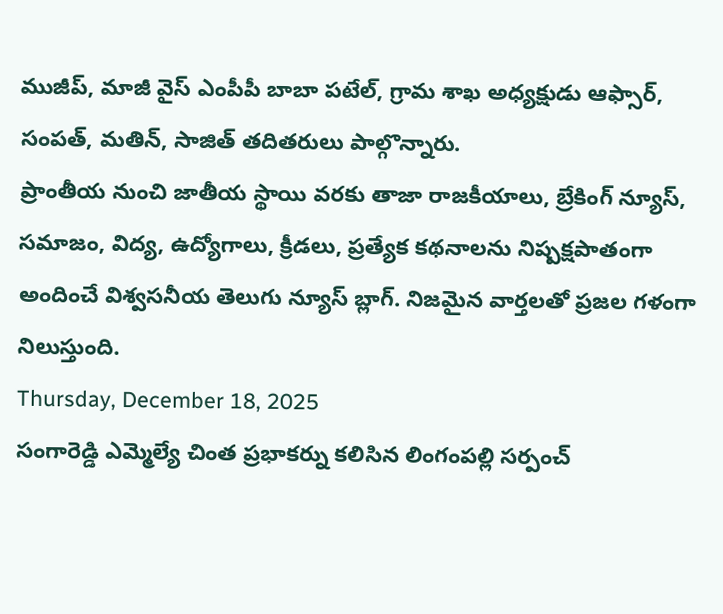ముజీప్, మాజీ వైస్ ఎంపీపీ బాబా పటేల్, గ్రామ శాఖ అధ్యక్షుడు ఆఫ్సార్, సంపత్, మతిన్, సాజిత్ తదితరులు పాల్గొన్నారు.
ప్రాంతీయ నుంచి జాతీయ స్థాయి వరకు తాజా రాజకీయాలు, బ్రేకింగ్ న్యూస్, సమాజం, విద్య, ఉద్యోగాలు, క్రీడలు, ప్రత్యేక కథనాలను నిష్పక్షపాతంగా అందించే విశ్వసనీయ తెలుగు న్యూస్ బ్లాగ్. నిజమైన వార్తలతో ప్రజల గళంగా నిలుస్తుంది.
Thursday, December 18, 2025
సంగారెడ్డి ఎమ్మెల్యే చింత ప్రభాకర్ను కలిసిన లింగంపల్లి సర్పంచ్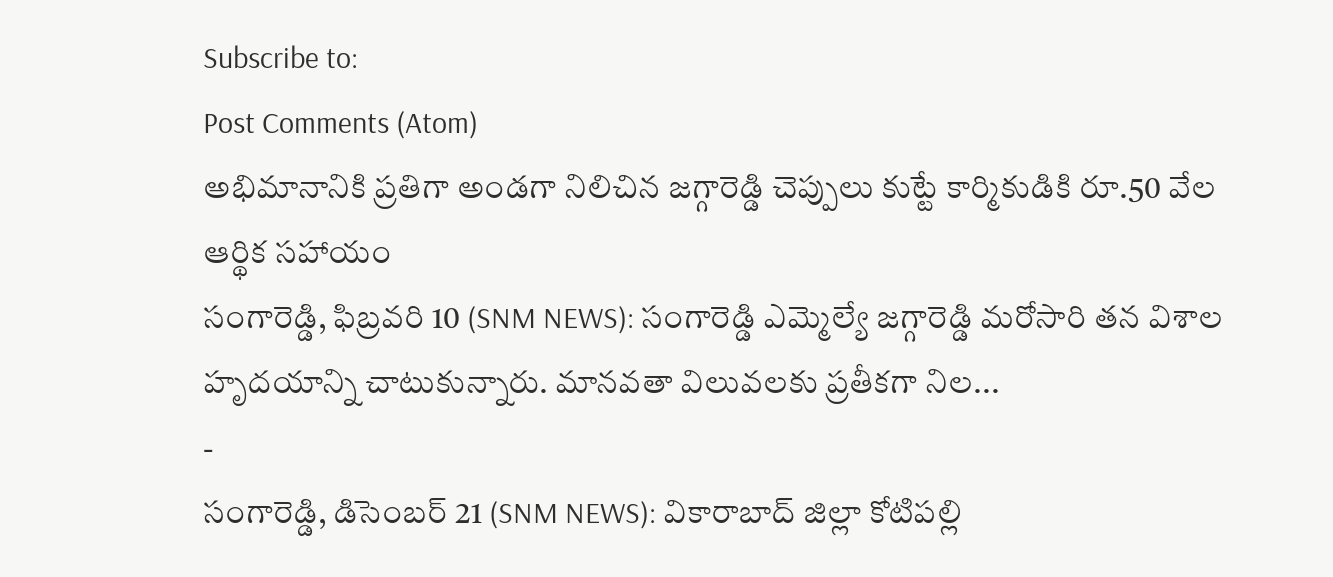Subscribe to:
Post Comments (Atom)
అభిమానానికి ప్రతిగా అండగా నిలిచిన జగ్గారెడ్డి చెప్పులు కుట్టే కార్మికుడికి రూ.50 వేల ఆర్థిక సహాయం
సంగారెడ్డి, ఫిబ్రవరి 10 (SNM NEWS): సంగారెడ్డి ఎమ్మెల్యే జగ్గారెడ్డి మరోసారి తన విశాల హృదయాన్ని చాటుకున్నారు. మానవతా విలువలకు ప్రతీకగా నిల...
-
సంగారెడ్డి, డిసెంబర్ 21 (SNM NEWS): వికారాబాద్ జిల్లా కోటిపల్లి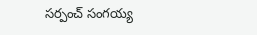సర్పంచ్ సంగయ్య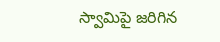స్వామిపై జరిగిన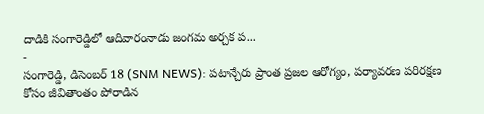దాడికి సంగారెడ్డిలో ఆదివారంనాడు జంగమ అర్చక ప...
-
సంగారెడ్డి, డిసెంబర్ 18 (SNM NEWS): పటాన్చేరు ప్రాంత ప్రజల ఆరోగ్యం, పర్యావరణ పరిరక్షణ కోసం జీవితాంతం పోరాడిన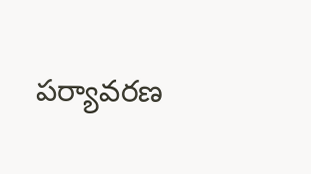పర్యావరణ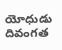యోధుడు దివంగత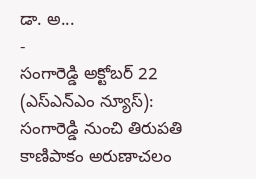డా. అ...
-
సంగారెడ్డి అక్టోబర్ 22 (ఎస్ఎన్ఎం న్యూస్): సంగారెడ్డి నుంచి తిరుపతి కాణిపాకం అరుణాచలం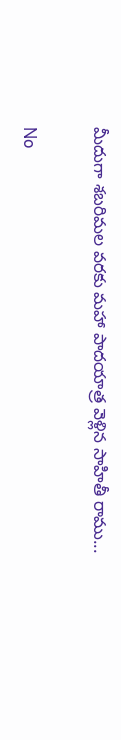మీదుగా శబరిమల వరకు మహా పాదయాత్ర వెళ్లిన సాహితీ రాము...

No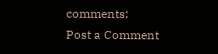comments:
Post a Comment